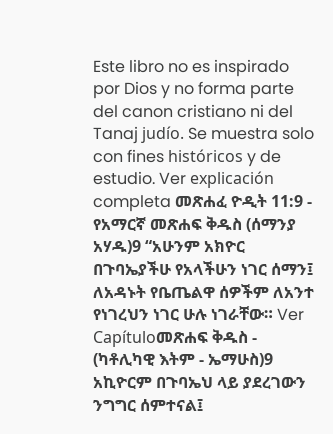Este libro no es inspirado por Dios y no forma parte del canon cristiano ni del Tanaj judío. Se muestra solo con fines históricos y de estudio. Ver explicación completa መጽሐፈ ዮዲት 11:9 - የአማርኛ መጽሐፍ ቅዱስ (ሰማንያ አሃዱ)9 “አሁንም አክዮር በጉባኤያችሁ የአላችሁን ነገር ሰማን፤ ለአዳኑት የቤጤልዋ ሰዎችም ለአንተ የነገረህን ነገር ሁሉ ነገራቸው። Ver Capítuloመጽሐፍ ቅዱስ - (ካቶሊካዊ እትም - ኤማሁስ)9 አኪዮርም በጉባኤህ ላይ ያደረገውን ንግግር ሰምተናል፤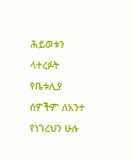ሕይወቱን ላተረፉት የቤቱሊያ ሰዎችም ለአንተ የነገረህን ሁሉ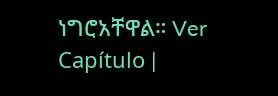ነግሮአቸዋል። Ver Capítulo |